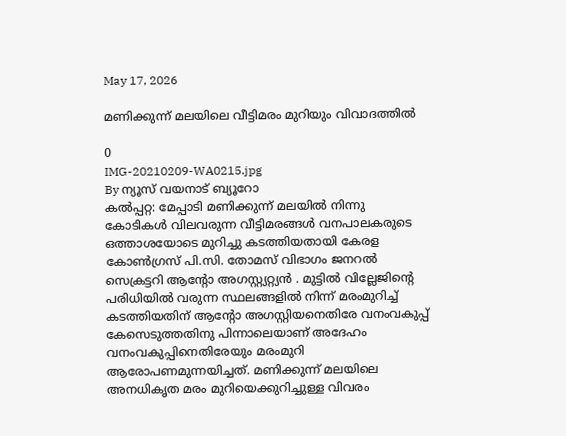May 17, 2026

മണിക്കുന്ന് മലയിലെ വീട്ടിമരം മുറിയും വിവാദത്തില്‍

0
IMG-20210209-WA0215.jpg
By ന്യൂസ് വയനാട് ബ്യൂറോ
കല്‍പ്പറ്റ: മേപ്പാടി മണിക്കുന്ന് മലയില്‍ നിന്നു കോടികള്‍ വിലവരുന്ന വീട്ടിമരങ്ങള്‍ വനപാലകരുടെ ഒത്താശയോടെ മുറിച്ചു കടത്തിയതായി കേരള കോണ്‍ഗ്രസ് പി.സി. തോമസ് വിഭാഗം ജനറല്‍ സെക്രട്ടറി ആന്റോ അഗസ്റ്റ്യറ്റ്യൻ . മുട്ടില്‍ വില്ലേജിന്റെ പരിധിയില്‍ വരുന്ന സ്ഥലങ്ങളില്‍ നിന്ന് മരംമുറിച്ച് കടത്തിയതിന് ആന്റോ അഗസ്റ്റിയനെതിരേ വനംവകുപ്പ് കേസെടുത്തതിനു പിന്നാലെയാണ് അദേഹം വനംവകുപ്പിനെതിരേയും മരംമുറി ആരോപണമുന്നയിച്ചത്. മണിക്കുന്ന് മലയിലെ അനധികൃത മരം മുറിയെക്കുറിച്ചുള്ള വിവരം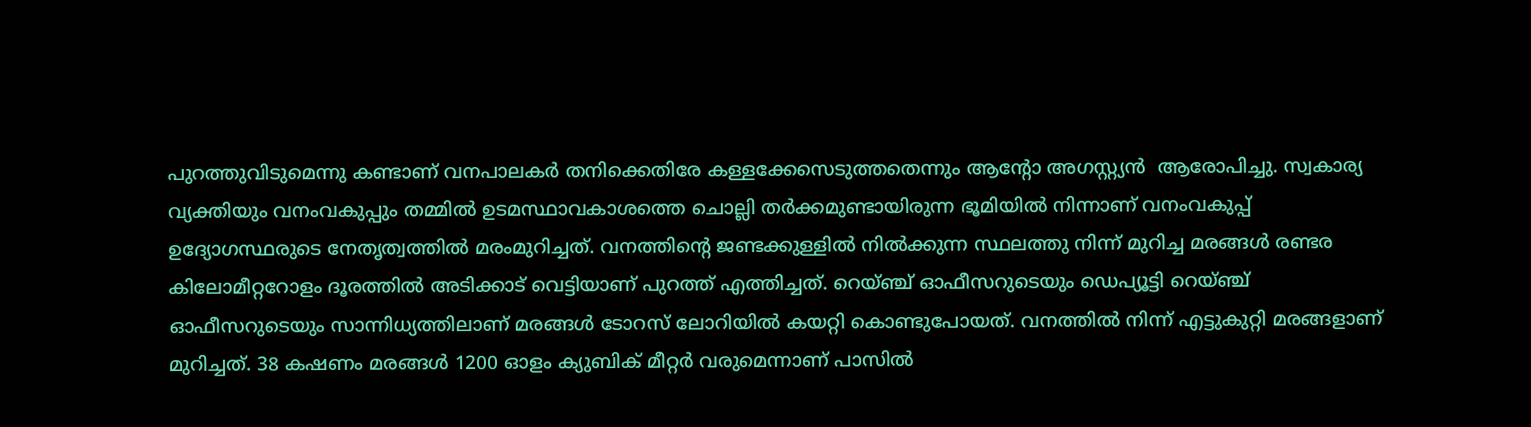പുറത്തുവിടുമെന്നു കണ്ടാണ് വനപാലകര്‍ തനിക്കെതിരേ കള്ളക്കേസെടുത്തതെന്നും ആന്റോ അഗസ്റ്റ്യൻ  ആരോപിച്ചു. സ്വകാര്യ വ്യക്തിയും വനംവകുപ്പും തമ്മില്‍ ഉടമസ്ഥാവകാശത്തെ ചൊല്ലി തര്‍ക്കമുണ്ടായിരുന്ന ഭൂമിയില്‍ നിന്നാണ് വനംവകുപ്പ് ഉദ്യോഗസ്ഥരുടെ നേതൃത്വത്തില്‍ മരംമുറിച്ചത്. വനത്തിന്റെ ജണ്ടക്കുള്ളില്‍ നില്‍ക്കുന്ന സ്ഥലത്തു നിന്ന് മുറിച്ച മരങ്ങള്‍ രണ്ടര കിലോമീറ്ററോളം ദൂരത്തില്‍ അടിക്കാട് വെട്ടിയാണ് പുറത്ത് എത്തിച്ചത്. റെയ്ഞ്ച് ഓഫീസറുടെയും ഡെപ്യൂട്ടി റെയ്ഞ്ച് ഓഫീസറുടെയും സാന്നിധ്യത്തിലാണ് മരങ്ങള്‍ ടോറസ് ലോറിയില്‍ കയറ്റി കൊണ്ടുപോയത്. വനത്തില്‍ നിന്ന് എട്ടുകുറ്റി മരങ്ങളാണ് മുറിച്ചത്. 38 കഷണം മരങ്ങള്‍ 1200 ഓളം ക്യുബിക് മീറ്റര്‍ വരുമെന്നാണ് പാസില്‍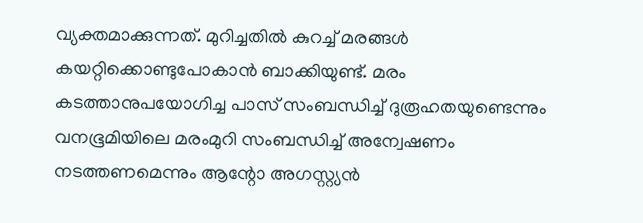വ്യക്തമാക്കുന്നത്. മുറിച്ചതില്‍ കുറച്ച് മരങ്ങള്‍ കയറ്റിക്കൊണ്ടുപോകാന്‍ ബാക്കിയുണ്ട്. മരം കടത്താനുപയോഗിച്ച പാസ് സംബന്ധിച്ച് ദുരൂഹതയുണ്ടെന്നും വനഭൂമിയിലെ മരംമുറി സംബന്ധിച്ച് അന്വേഷണം നടത്തണമെന്നും ആന്റോ അഗസ്റ്റ്യൻ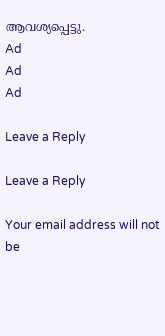ആവശ്യപ്പെട്ടു.
Ad
Ad
Ad

Leave a Reply

Leave a Reply

Your email address will not be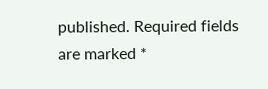published. Required fields are marked *